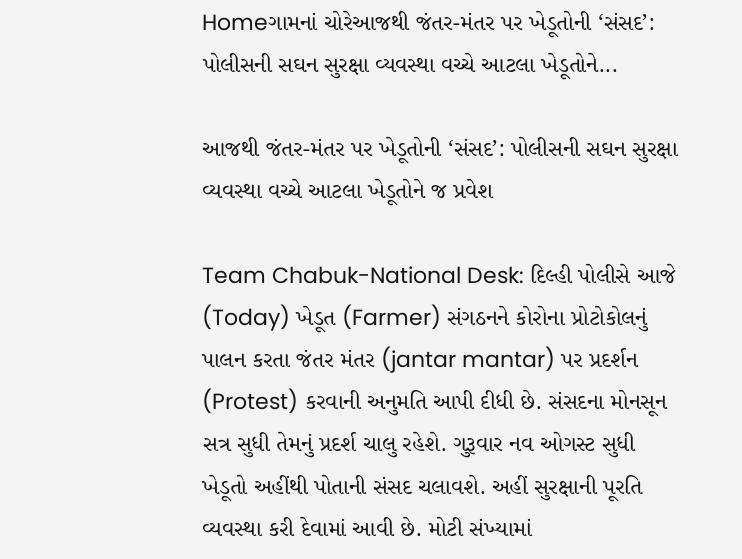Homeગામનાં ચોરેઆજથી જંતર-મંતર પર ખેડૂતોની ‘સંસદ’: પોલીસની સઘન સુરક્ષા વ્યવસ્થા વચ્ચે આટલા ખેડૂતોને...

આજથી જંતર-મંતર પર ખેડૂતોની ‘સંસદ’: પોલીસની સઘન સુરક્ષા વ્યવસ્થા વચ્ચે આટલા ખેડૂતોને જ પ્રવેશ

Team Chabuk-National Desk: દિલ્હી પોલીસે આજે (Today) ખેડૂત (Farmer) સંગઠનને કોરોના પ્રોટોકોલનું પાલન કરતા જંતર મંતર (jantar mantar) પર પ્રદર્શન (Protest) કરવાની અનુમતિ આપી દીધી છે. સંસદના મોનસૂન સત્ર સુધી તેમનું પ્રદર્શ ચાલુ રહેશે. ગુરૂવાર નવ ઓગસ્ટ સુધી ખેડૂતો અહીંથી પોતાની સંસદ ચલાવશે. અહીં સુરક્ષાની પૂરતિ વ્યવસ્થા કરી દેવામાં આવી છે. મોટી સંખ્યામાં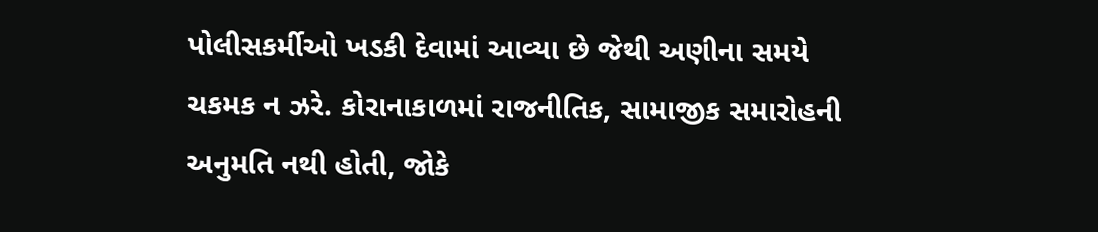પોલીસકર્મીઓ ખડકી દેવામાં આવ્યા છે જેથી અણીના સમયે ચકમક ન ઝરે. કોરાનાકાળમાં રાજનીતિક, સામાજીક સમારોહની અનુમતિ નથી હોતી, જોકે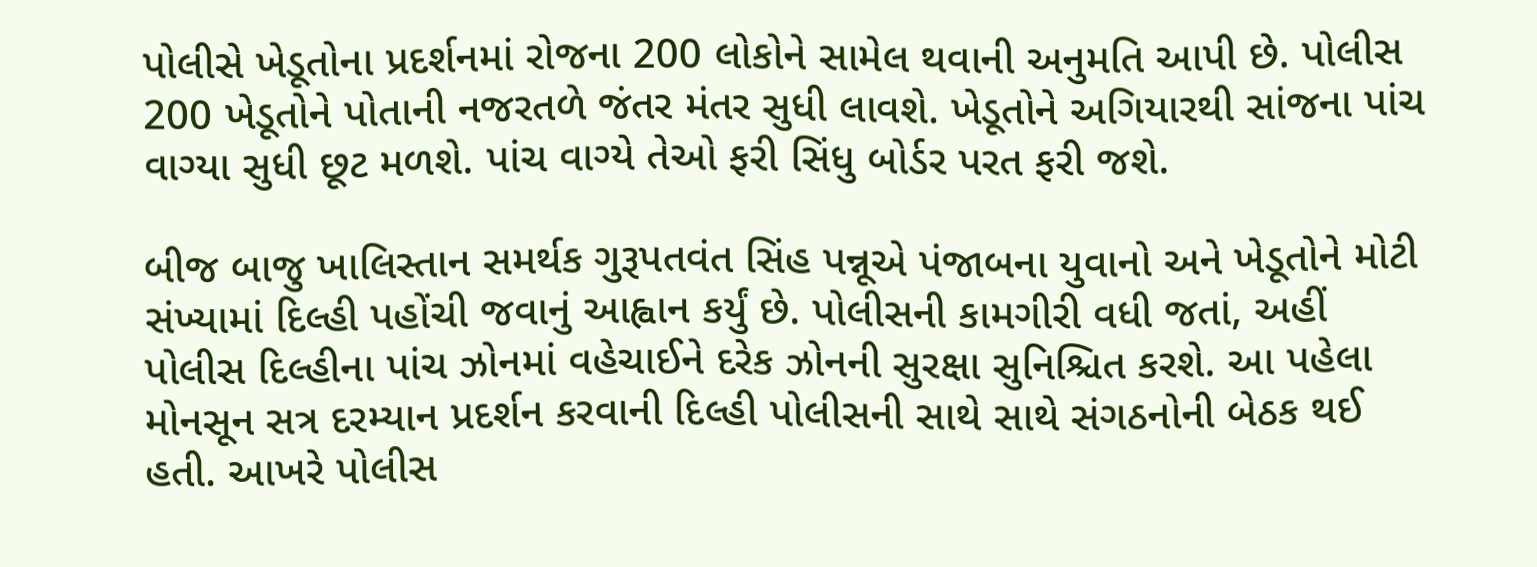પોલીસે ખેડૂતોના પ્રદર્શનમાં રોજના 200 લોકોને સામેલ થવાની અનુમતિ આપી છે. પોલીસ 200 ખેડૂતોને પોતાની નજરતળે જંતર મંતર સુધી લાવશે. ખેડૂતોને અગિયારથી સાંજના પાંચ વાગ્યા સુધી છૂટ મળશે. પાંચ વાગ્યે તેઓ ફરી સિંધુ બોર્ડર પરત ફરી જશે.

બીજ બાજુ ખાલિસ્તાન સમર્થક ગુરૂપતવંત સિંહ પન્નૂએ પંજાબના યુવાનો અને ખેડૂતોને મોટી સંખ્યામાં દિલ્હી પહોંચી જવાનું આહ્વાન કર્યું છે. પોલીસની કામગીરી વધી જતાં, અહીં પોલીસ દિલ્હીના પાંચ ઝોનમાં વહેચાઈને દરેક ઝોનની સુરક્ષા સુનિશ્ચિત કરશે. આ પહેલા મોનસૂન સત્ર દરમ્યાન પ્રદર્શન કરવાની દિલ્હી પોલીસની સાથે સાથે સંગઠનોની બેઠક થઈ હતી. આખરે પોલીસ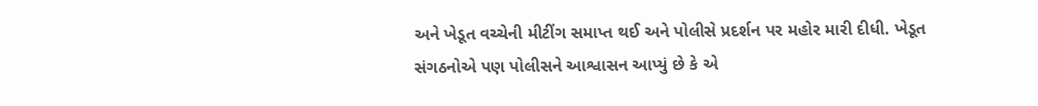અને ખેડૂત વચ્ચેની મીટીંગ સમાપ્ત થઈ અને પોલીસે પ્રદર્શન પર મહોર મારી દીધી. ખેડૂત સંગઠનોએ પણ પોલીસને આશ્વાસન આપ્યું છે કે એ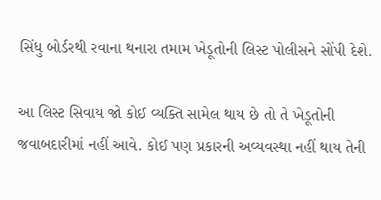સિંધુ બોર્ડરથી રવાના થનારા તમામ ખેડૂતોની લિસ્ટ પોલીસને સોંપી દેશે.

આ લિસ્ટ સિવાય જો કોઈ વ્યક્તિ સામેલ થાય છે તો તે ખેડૂતોની જવાબદારીમાં નહીં આવે. કોઈ પણ પ્રકારની અવ્યવસ્થા નહીં થાય તેની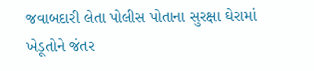જવાબદારી લેતા પોલીસ પોતાના સુરક્ષા ઘેરામાં ખેડૂતોને જંતર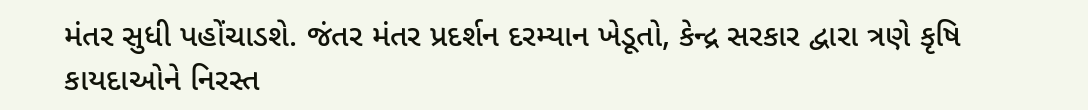મંતર સુધી પહોંચાડશે. જંતર મંતર પ્રદર્શન દરમ્યાન ખેડૂતો, કેન્દ્ર સરકાર દ્વારા ત્રણે કૃષિ કાયદાઓને નિરસ્ત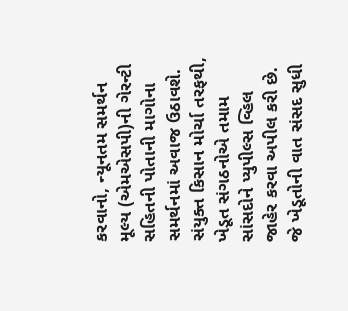કરવાનો, ન્યૂનતમ સમર્થન મૂલ્ય (એમએસપી)ની ગેરન્ટી સહિતની પોતાની માગોના સમર્થનમાં અવાજ ઉઠાવશે. સંયુક્ત કિસાન મોર્ચા તરફથી, ખેડૂત સંગઠનોએ તમામ સાંસદોને પ્યુપીલ્સ વ્હિલ જાહેર કરવા અપીલ કરી છે. જે ખેડૂતોની વાત સંસદ સુધી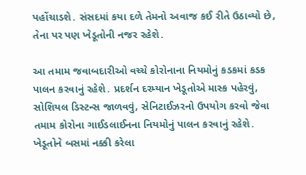પહોંચાડશે. સંસદમાં કયા દળે તેમનો અવાજ કઈ રીતે ઉઠાવ્યો છે, તેના પર પણ ખેડૂતોની નજર રહેશે.

આ તમામ જવાબદારીઓ વચ્ચે કોરોનાના નિયમોનું કડકમાં કડક પાલન કરવાનું રહેશે. પ્રદર્શન દરમ્યાન ખેડૂતોએ માસ્ક પહેરવું, સોશિયલ ડિસ્ટન્સ જાળવવું, સેનિટાઈઝરનો ઉપયોગ કરવો જેવા તમામ કોરોના ગાઈડલાઈનના નિયમોનું પાલન કરવાનું રહેશે. ખેડૂતોને બસમાં નક્કી કરેલા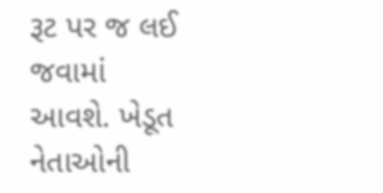રૂટ પર જ લઈ જવામાં આવશે. ખેડૂત નેતાઓની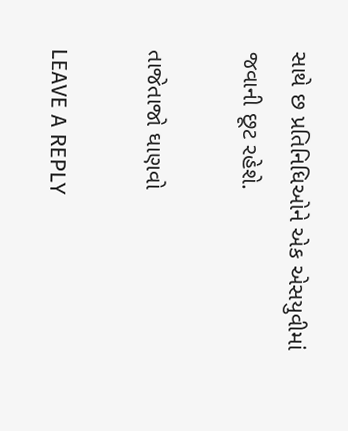સાથે છ પ્રતિનિધિઓને એક એસયુવીમાં જવાની છૂટ રહેશે.

તાજેતાજો ઘાણવો

LEAVE A REPLY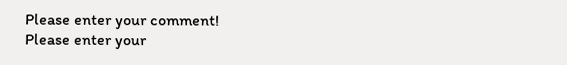Please enter your comment!
Please enter your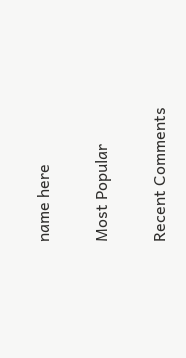name here

Most Popular

Recent Comments